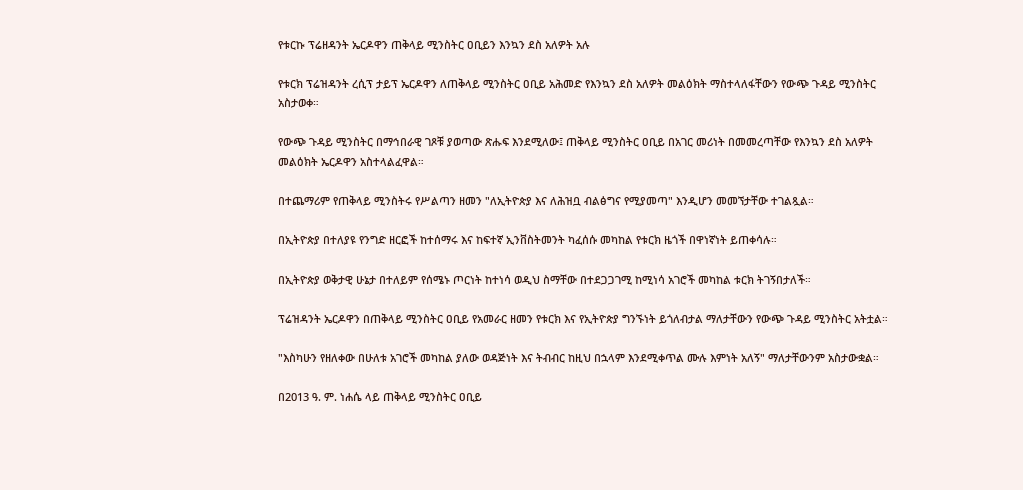የቱርኩ ፕሬዘዳንት ኤርዶዋን ጠቅላይ ሚንስትር ዐቢይን እንኳን ደስ አለዎት አሉ

የቱርክ ፕሬዝዳንት ረሲፕ ታይፕ ኤርዶዋን ለጠቅላይ ሚንስትር ዐቢይ አሕመድ የእንኳን ደስ አለዎት መልዕክት ማስተላለፋቸውን የውጭ ጉዳይ ሚንስትር አስታወቀ።

የውጭ ጉዳይ ሚንስትር በማኅበራዊ ገጾቹ ያወጣው ጽሑፍ እንደሚለው፤ ጠቅላይ ሚንስትር ዐቢይ በአገር መሪነት በመመረጣቸው የእንኳን ደስ አለዎት መልዕክት ኤርዶዋን አስተላልፈዋል።

በተጨማሪም የጠቅላይ ሚንስትሩ የሥልጣን ዘመን "ለኢትዮጵያ እና ለሕዝቧ ብልፅግና የሚያመጣ" እንዲሆን መመኘታቸው ተገልጿል።

በኢትዮጵያ በተለያዩ የንግድ ዘርፎች ከተሰማሩ እና ከፍተኛ ኢንቨስትመንት ካፈሰሱ መካከል የቱርክ ዜጎች በዋነኛነት ይጠቀሳሉ።

በኢትዮጵያ ወቅታዊ ሁኔታ በተለይም የሰሜኑ ጦርነት ከተነሳ ወዲህ ስማቸው በተደጋጋገሚ ከሚነሳ አገሮች መካከል ቱርክ ትገኝበታለች።

ፕሬዝዳንት ኤርዶዋን በጠቅላይ ሚንስትር ዐቢይ የአመራር ዘመን የቱርክ እና የኢትዮጵያ ግንኙነት ይጎለብታል ማለታቸውን የውጭ ጉዳይ ሚንስትር አትቷል።

"እስካሁን የዘለቀው በሁለቱ አገሮች መካከል ያለው ወዳጅነት እና ትብብር ከዚህ በኋላም እንደሚቀጥል ሙሉ እምነት አለኝ" ማለታቸውንም አስታውቋል።

በ2013 ዓ. ም. ነሐሴ ላይ ጠቅላይ ሚንስትር ዐቢይ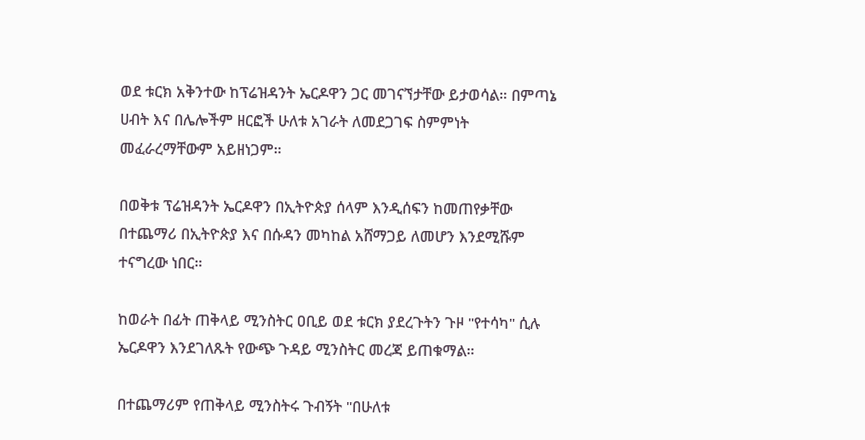ወደ ቱርክ አቅንተው ከፕሬዝዳንት ኤርዶዋን ጋር መገናኘታቸው ይታወሳል። በምጣኔ ሀብት እና በሌሎችም ዘርፎች ሁለቱ አገራት ለመደጋገፍ ስምምነት መፈራረማቸውም አይዘነጋም።

በወቅቱ ፕሬዝዳንት ኤርዶዋን በኢትዮጵያ ሰላም እንዲሰፍን ከመጠየቃቸው በተጨማሪ በኢትዮጵያ እና በሱዳን መካከል አሸማጋይ ለመሆን እንደሚሹም ተናግረው ነበር።

ከወራት በፊት ጠቅላይ ሚንስትር ዐቢይ ወደ ቱርክ ያደረጉትን ጉዞ "የተሳካ" ሲሉ ኤርዶዋን እንደገለጹት የውጭ ጉዳይ ሚንስትር መረጃ ይጠቁማል።

በተጨማሪም የጠቅላይ ሚንስትሩ ጉብኝት "በሁለቱ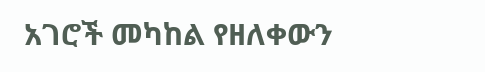አገሮች መካከል የዘለቀውን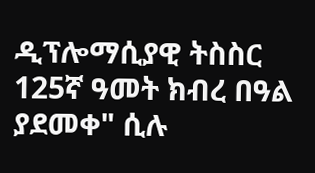ዲፕሎማሲያዊ ትስስር 125ኛ ዓመት ክብረ በዓል ያደመቀ" ሲሉ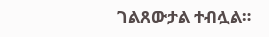ገልጸውታል ተብሏል።